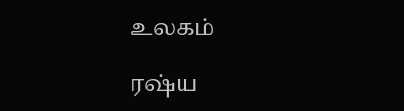உலகம்

ரஷ்ய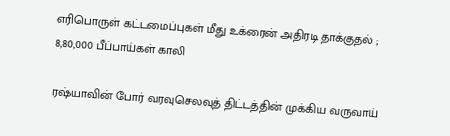எரிபொருள் கட்டமைப்புகள் மீது உக்ரைன் அதிரடி தாக்குதல் ; 8,80,000 பீப்பாய்கள் காலி

ரஷ்யாவின் போர் வரவுசெலவுத் திட்டத்தின் முக்கிய வருவாய்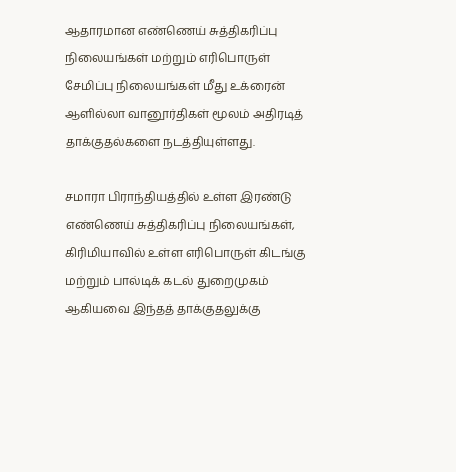ஆதாரமான எண்ணெய் சுத்திகரிப்பு நிலையங்கள் மற்றும் எரிபொருள் சேமிப்பு நிலையங்கள் மீது உக்ரைன் ஆளில்லா வானூர்திகள் மூலம் அதிரடித் தாக்குதல்களை நடத்தியுள்ளது.

சமாரா பிராந்தியத்தில் உள்ள இரண்டு எண்ணெய் சுத்திகரிப்பு நிலையங்கள், கிரிமியாவில் உள்ள எரிபொருள் கிடங்கு மற்றும் பால்டிக் கடல் துறைமுகம் ஆகியவை இந்தத் தாக்குதலுக்கு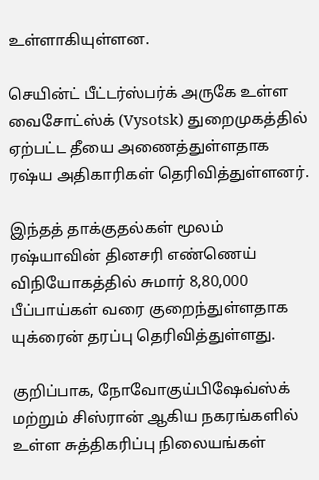உள்ளாகியுள்ளன.

செயின்ட் பீட்டர்ஸ்பர்க் அருகே உள்ள வைசோட்ஸ்க் (Vysotsk) துறைமுகத்தில் ஏற்பட்ட தீயை அணைத்துள்ளதாக ரஷ்ய அதிகாரிகள் தெரிவித்துள்ளனர்.

இந்தத் தாக்குதல்கள் மூலம் ரஷ்யாவின் தினசரி எண்ணெய் விநியோகத்தில் சுமார் 8,80,000 பீப்பாய்கள் வரை குறைந்துள்ளதாக யுக்ரைன் தரப்பு தெரிவித்துள்ளது.

குறிப்பாக, நோவோகுய்பிஷேவ்ஸ்க் மற்றும் சிஸ்ரான் ஆகிய நகரங்களில் உள்ள சுத்திகரிப்பு நிலையங்கள்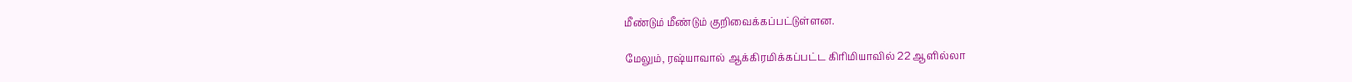மீண்டும் மீண்டும் குறிவைக்கப்பட்டுள்ளன.

மேலும், ரஷ்யாவால் ஆக்கிரமிக்கப்பட்ட கிரிமியாவில் 22 ஆளில்லா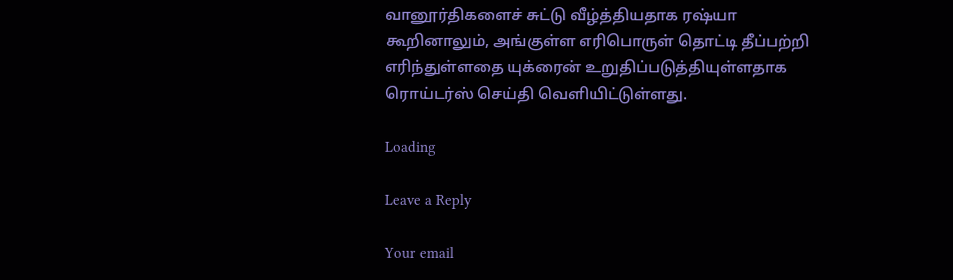வானூர்திகளைச் சுட்டு வீழ்த்தியதாக ரஷ்யா கூறினாலும், அங்குள்ள எரிபொருள் தொட்டி தீப்பற்றி எரிந்துள்ளதை யுக்ரைன் உறுதிப்படுத்தியுள்ளதாக ரொய்டர்ஸ் செய்தி வெளியிட்டுள்ளது.

Loading

Leave a Reply

Your email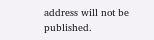address will not be published.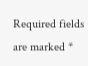Required fields are marked *